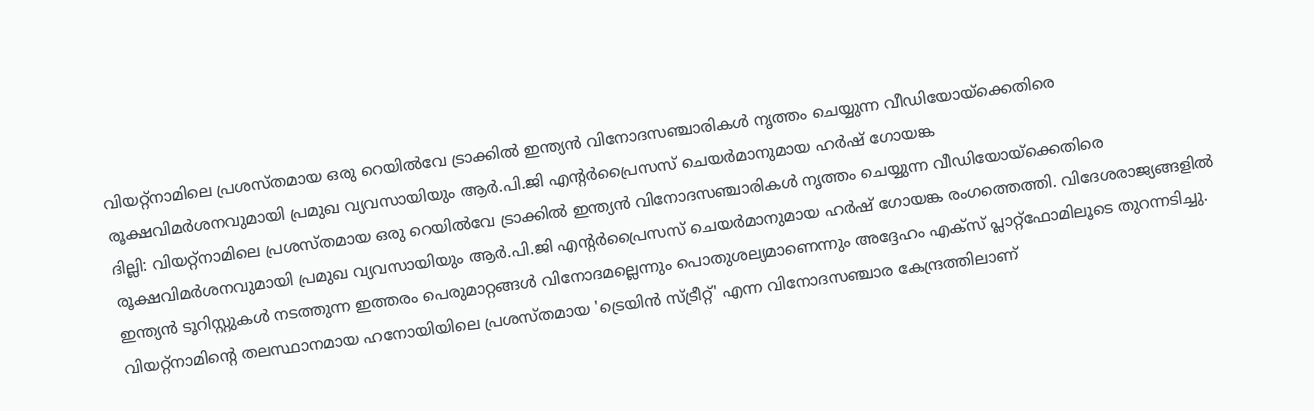വിയറ്റ്നാമിലെ പ്രശസ്തമായ ഒരു റെയിൽവേ ട്രാക്കിൽ ഇന്ത്യൻ വിനോദസഞ്ചാരികൾ നൃത്തം ചെയ്യുന്ന വീഡിയോയ്ക്കെതിരെ രൂക്ഷവിമർശനവുമായി പ്രമുഖ വ്യവസായിയും ആർ.പി.ജി എന്റർപ്രൈസസ് ചെയർമാനുമായ ഹർഷ് ഗോയങ്ക
ദില്ലി: വിയറ്റ്നാമിലെ പ്രശസ്തമായ ഒരു റെയിൽവേ ട്രാക്കിൽ ഇന്ത്യൻ വിനോദസഞ്ചാരികൾ നൃത്തം ചെയ്യുന്ന വീഡിയോയ്ക്കെതിരെ രൂക്ഷവിമർശനവുമായി പ്രമുഖ വ്യവസായിയും ആർ.പി.ജി എന്റർപ്രൈസസ് ചെയർമാനുമായ ഹർഷ് ഗോയങ്ക രംഗത്തെത്തി. വിദേശരാജ്യങ്ങളിൽ ഇന്ത്യൻ ടൂറിസ്റ്റുകൾ നടത്തുന്ന ഇത്തരം പെരുമാറ്റങ്ങൾ വിനോദമല്ലെന്നും പൊതുശല്യമാണെന്നും അദ്ദേഹം എക്സ് പ്ലാറ്റ്ഫോമിലൂടെ തുറന്നടിച്ചു. വിയറ്റ്നാമിന്റെ തലസ്ഥാനമായ ഹനോയിയിലെ പ്രശസ്തമായ 'ട്രെയിൻ സ്ട്രീറ്റ്' എന്ന വിനോദസഞ്ചാര കേന്ദ്രത്തിലാണ്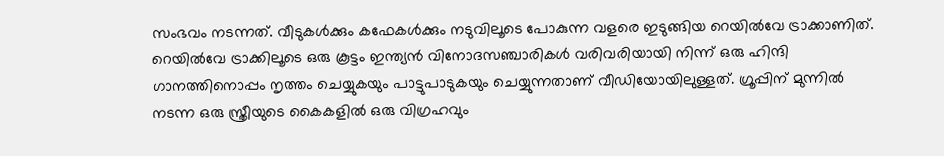സംഭവം നടന്നത്. വീടുകൾക്കും കഫേകൾക്കും നടുവിലൂടെ പോകുന്ന വളരെ ഇടുങ്ങിയ റെയിൽവേ ട്രാക്കാണിത്. റെയിൽവേ ട്രാക്കിലൂടെ ഒരു കൂട്ടം ഇന്ത്യൻ വിനോദസഞ്ചാരികൾ വരിവരിയായി നിന്ന് ഒരു ഹിന്ദി ഗാനത്തിനൊപ്പം നൃത്തം ചെയ്യുകയും പാട്ടുപാടുകയും ചെയ്യുന്നതാണ് വീഡിയോയിലുള്ളത്. ഗ്രൂപ്പിന് മുന്നിൽ നടന്ന ഒരു സ്ത്രീയുടെ കൈകളിൽ ഒരു വിഗ്രഹവും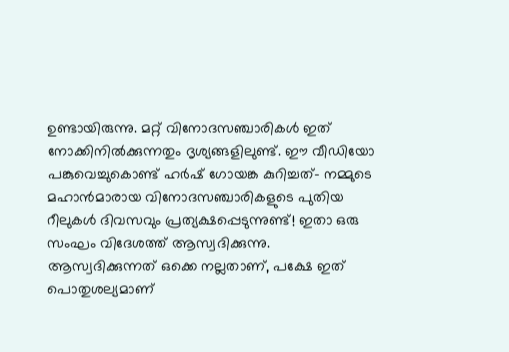ഉണ്ടായിരുന്നു. മറ്റ് വിനോദസഞ്ചാരികൾ ഇത് നോക്കിനിൽക്കുന്നതും ദൃശ്യങ്ങളിലുണ്ട്. ഈ വീഡിയോ പങ്കുവെച്ചുകൊണ്ട് ഹർഷ് ഗോയങ്ക കുറിച്ചത്- നമ്മുടെ മഹാൻമാരായ വിനോദസഞ്ചാരികളുടെ പുതിയ റീലുകൾ ദിവസവും പ്രത്യക്ഷപ്പെടുന്നുണ്ട്! ഇതാ ഒരു സംഘം വിദേശത്ത് ആസ്വദിക്കുന്നു. ആസ്വദിക്കുന്നത് ഒക്കെ നല്ലതാണ്, പക്ഷേ ഇത് പൊതുശല്യമാണ്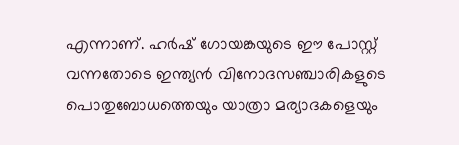എന്നാണ്. ഹർഷ് ഗോയങ്കയുടെ ഈ പോസ്റ്റ് വന്നതോടെ ഇന്ത്യൻ വിനോദസഞ്ചാരികളുടെ പൊതുബോധത്തെയും യാത്രാ മര്യാദകളെയും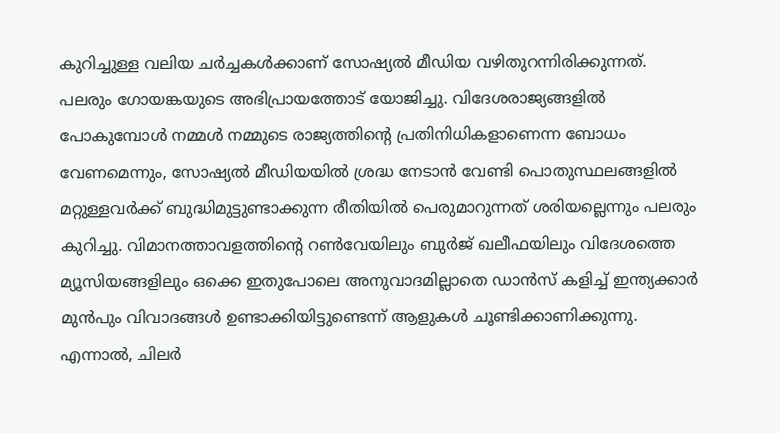കുറിച്ചുള്ള വലിയ ചർച്ചകൾക്കാണ് സോഷ്യൽ മീഡിയ വഴിതുറന്നിരിക്കുന്നത്.
പലരും ഗോയങ്കയുടെ അഭിപ്രായത്തോട് യോജിച്ചു. വിദേശരാജ്യങ്ങളിൽ പോകുമ്പോൾ നമ്മൾ നമ്മുടെ രാജ്യത്തിന്റെ പ്രതിനിധികളാണെന്ന ബോധം വേണമെന്നും, സോഷ്യൽ മീഡിയയിൽ ശ്രദ്ധ നേടാൻ വേണ്ടി പൊതുസ്ഥലങ്ങളിൽ മറ്റുള്ളവർക്ക് ബുദ്ധിമുട്ടുണ്ടാക്കുന്ന രീതിയിൽ പെരുമാറുന്നത് ശരിയല്ലെന്നും പലരും കുറിച്ചു. വിമാനത്താവളത്തിന്റെ റൺവേയിലും ബുർജ് ഖലീഫയിലും വിദേശത്തെ മ്യൂസിയങ്ങളിലും ഒക്കെ ഇതുപോലെ അനുവാദമില്ലാതെ ഡാൻസ് കളിച്ച് ഇന്ത്യക്കാർ മുൻപും വിവാദങ്ങൾ ഉണ്ടാക്കിയിട്ടുണ്ടെന്ന് ആളുകൾ ചൂണ്ടിക്കാണിക്കുന്നു.
എന്നാൽ, ചിലർ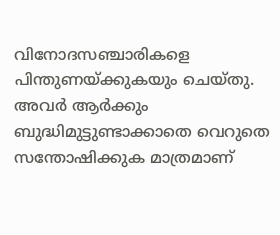വിനോദസഞ്ചാരികളെ പിന്തുണയ്ക്കുകയും ചെയ്തു. അവർ ആർക്കും ബുദ്ധിമുട്ടുണ്ടാക്കാതെ വെറുതെ സന്തോഷിക്കുക മാത്രമാണ്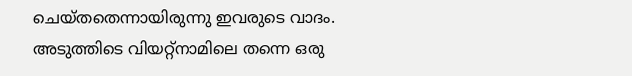ചെയ്തതെന്നായിരുന്നു ഇവരുടെ വാദം. അടുത്തിടെ വിയറ്റ്നാമിലെ തന്നെ ഒരു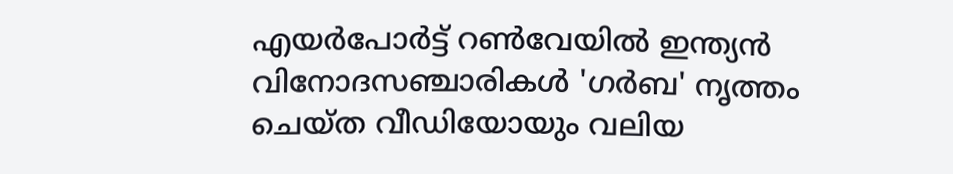എയർപോർട്ട് റൺവേയിൽ ഇന്ത്യൻ വിനോദസഞ്ചാരികൾ 'ഗർബ' നൃത്തം ചെയ്ത വീഡിയോയും വലിയ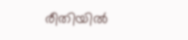രീതിയിൽ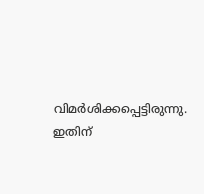വിമർശിക്കപ്പെട്ടിരുന്നു. ഇതിന്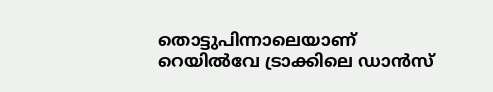തൊട്ടുപിന്നാലെയാണ് റെയിൽവേ ട്രാക്കിലെ ഡാൻസ്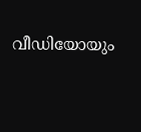വീഡിയോയും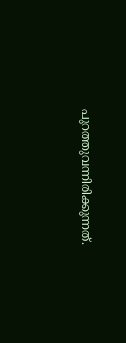പുറത്തുവന്നിരിക്കുന്നത്.